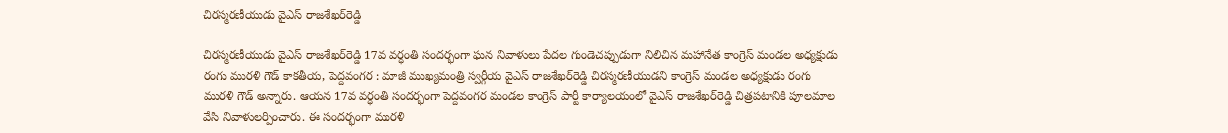చిరస్మరణీయుడు వైఎస్‌ రాజశేఖర్‌రెడ్డి

చిరస్మరణీయుడు వైఎస్‌ రాజశేఖర్‌రెడ్డి 17వ వర్ధంతి సందర్భంగా ఘన నివాళులు పేదల గుండెచప్పుడుగా నిలిచిన మహానేత కాంగ్రెస్‌ మండల అధ్యక్షుడు రంగు మురళి గౌడ్‌ కాకతీయ, పెద్దవంగర : మాజీ ముఖ్యమంత్రి స్వర్గీయ వైఎస్‌ రాజశేఖర్‌రెడ్డి చిరస్మరణీయుడని కాంగ్రెస్‌ మండల అధ్యక్షుడు రంగు మురళి గౌడ్‌ అన్నారు. ఆయన 17వ వర్ధంతి సందర్భంగా పెద్దవంగర మండల కాంగ్రెస్‌ పార్టీ కార్యాలయంలో వైఎస్‌ రాజశేఖర్‌రెడ్డి చిత్రపటానికి పూలమాల వేసి నివాళులర్పించారు. ఈ సందర్భంగా మురళి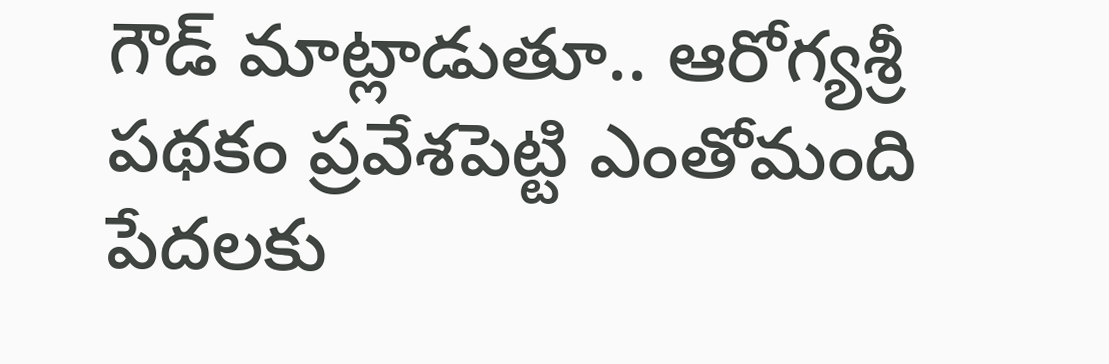గౌడ్‌ మాట్లాడుతూ.. ఆరోగ్యశ్రీ పథకం ప్రవేశపెట్టి ఎంతోమంది పేదలకు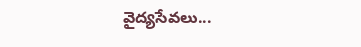వైద్యసేవలు...